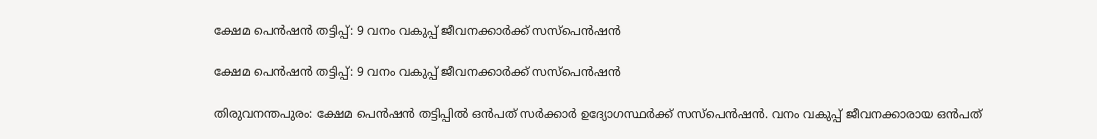ക്ഷേമ പെൻഷൻ തട്ടിപ്പ്: 9 വനം വകുപ്പ് ജീവനക്കാർക്ക് സസ്പെൻഷൻ

ക്ഷേമ പെൻഷൻ തട്ടിപ്പ്: 9 വനം വകുപ്പ് ജീവനക്കാർക്ക് സസ്പെൻഷൻ

തിരുവനന്തപുരം: ക്ഷേമ പെൻഷൻ തട്ടിപ്പിൽ ഒൻപത് സർക്കാർ ഉദ്യോഗസ്ഥർക്ക് സസ്പെൻഷൻ. വനം വകുപ്പ് ജീവനക്കാരായ ഒന്‍പത്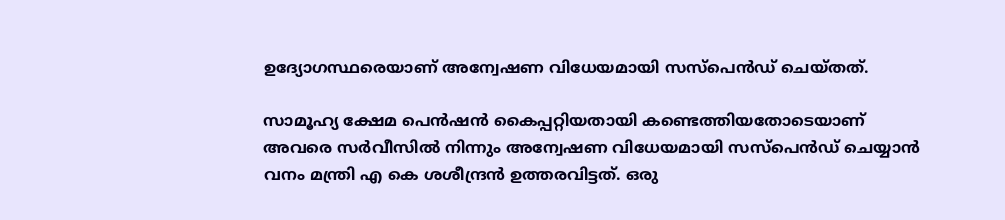ഉദ്യോഗസ്ഥരെയാണ് അന്വേഷണ വിധേയമായി സസ്പെൻഡ് ചെയ്തത്.

സാമൂഹ്യ ക്ഷേമ പെന്‍ഷന്‍ കൈപ്പറ്റിയതായി കണ്ടെത്തിയതോടെയാണ് അവരെ സര്‍വീസില്‍ നിന്നും അന്വേഷണ വിധേയമായി സസ്പെന്‍ഡ് ചെയ്യാന്‍ വനം മന്ത്രി എ കെ ശശീന്ദ്രന്‍ ഉത്തരവിട്ടത്. ഒരു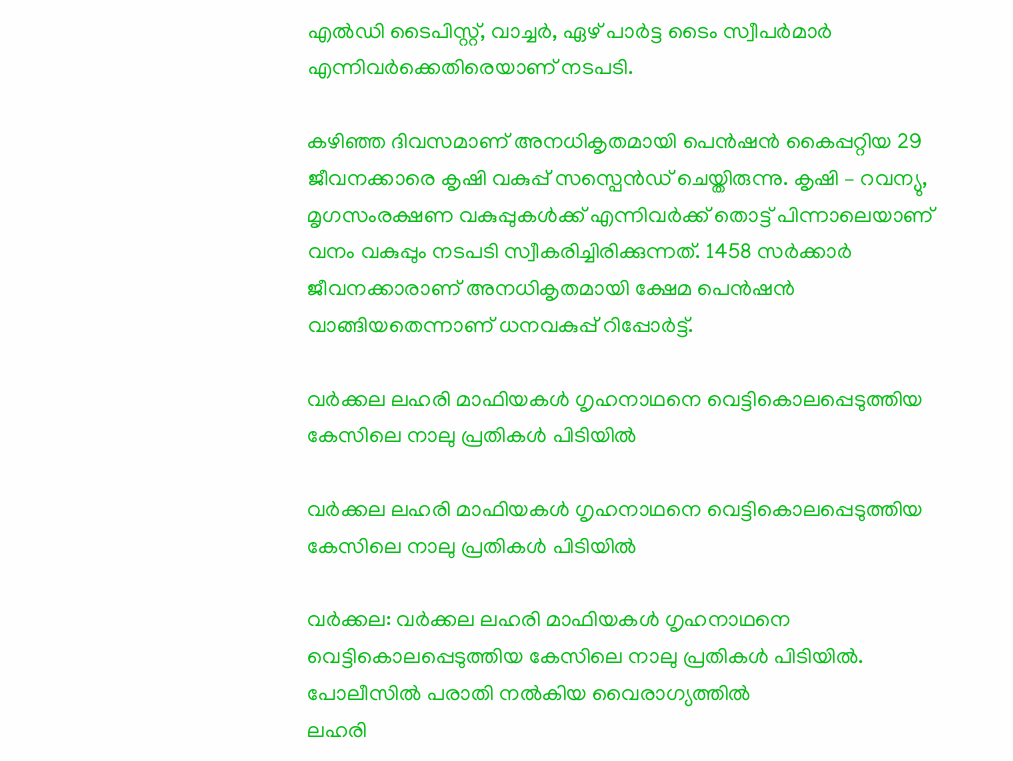എല്‍ഡി ടൈപിസ്റ്റ്, വാച്ചര്‍, ഏഴ് പാര്‍ട്ട ടൈം സ്വീപർമാര്‍ എന്നിവർക്കെതിരെയാണ് നടപടി.

കഴിഞ്ഞ ദിവസമാണ് അനധികൃതമായി പെൻഷൻ കൈപ്പറ്റിയ 29 ജീവനക്കാരെ കൃഷി വകുപ്പ് സസ്പെൻഡ് ചെയ്തിരുന്നു. കൃഷി – റവന്യു, മൃഗസംരക്ഷണ വകുപ്പുകൾക്ക് എന്നിവർക്ക് തൊട്ട് പിന്നാലെയാണ് വനം വകുപ്പും നടപടി സ്വീകരിച്ചിരിക്കുന്നത്. 1458 സർക്കാർ ജീവനക്കാരാണ് അനധികൃതമായി ക്ഷേമ പെൻഷൻ വാങ്ങിയതെന്നാണ് ധനവകുപ്പ് റിപ്പോർട്ട്.

വർക്കല ലഹരി മാഫിയകൾ ഗൃഹനാഥനെ വെട്ടികൊലപ്പെടുത്തിയ കേസിലെ നാലു പ്രതികൾ പിടിയിൽ

വർക്കല ലഹരി മാഫിയകൾ ഗൃഹനാഥനെ വെട്ടികൊലപ്പെടുത്തിയ കേസിലെ നാലു പ്രതികൾ പിടിയിൽ

വർക്കല: വർക്കല ലഹരി മാഫിയകൾ ഗൃഹനാഥനെ വെട്ടികൊലപ്പെടുത്തിയ കേസിലെ നാലു പ്രതികൾ പിടിയിൽ. പോലീസിൽ പരാതി നൽകിയ വൈരാഗ്യത്തിൽ
ലഹരി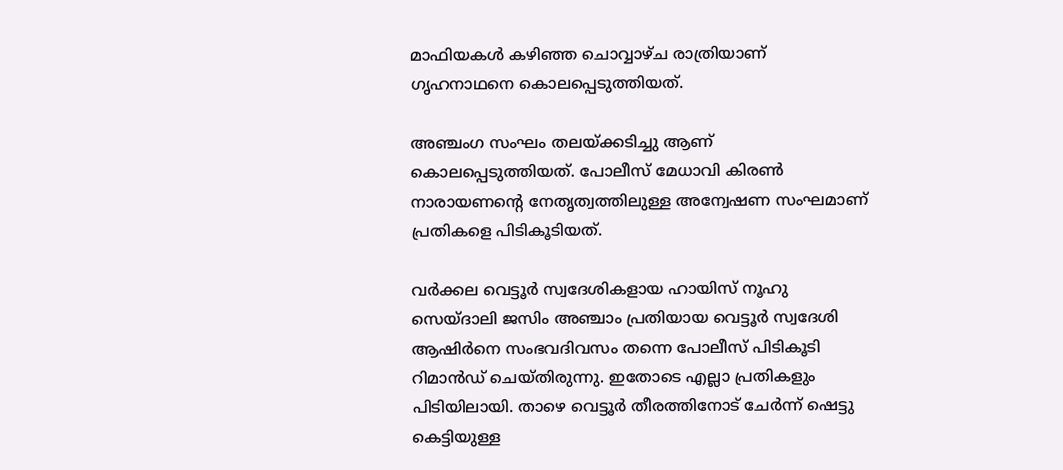മാഫിയകൾ കഴിഞ്ഞ ചൊവ്വാഴ്ച രാത്രിയാണ് ഗൃഹനാഥനെ കൊലപ്പെടുത്തിയത്.

അഞ്ചംഗ സംഘം തലയ്ക്കടിച്ചു ആണ് കൊലപ്പെടുത്തിയത്. പോലീസ് മേധാവി കിരൺ നാരായണന്റെ നേതൃത്വത്തിലുള്ള അന്വേഷണ സംഘമാണ് പ്രതികളെ പിടികൂടിയത്.

വർക്കല വെട്ടൂർ സ്വദേശികളായ ഹായിസ് നൂഹു സെയ്ദാലി ജസിം അഞ്ചാം പ്രതിയായ വെട്ടൂർ സ്വദേശി ആഷിർനെ സംഭവദിവസം തന്നെ പോലീസ് പിടികൂടി റിമാൻഡ് ചെയ്തിരുന്നു. ഇതോടെ എല്ലാ പ്രതികളും പിടിയിലായി. താഴെ വെട്ടൂർ തീരത്തിനോട് ചേർന്ന് ഷെട്ടു കെട്ടിയുള്ള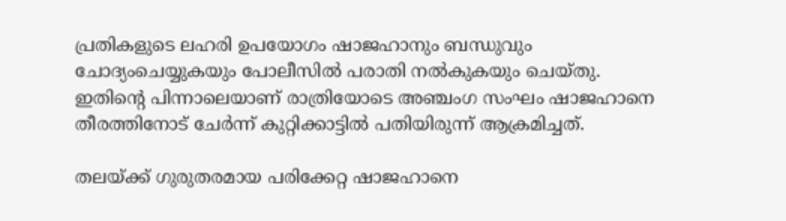പ്രതികളുടെ ലഹരി ഉപയോഗം ഷാജഹാനും ബന്ധുവും ചോദ്യംചെയ്യുകയും പോലീസിൽ പരാതി നൽകുകയും ചെയ്തു. ഇതിന്റെ പിന്നാലെയാണ് രാത്രിയോടെ അഞ്ചംഗ സംഘം ഷാജഹാനെ തീരത്തിനോട് ചേർന്ന് കുറ്റിക്കാട്ടിൽ പതിയിരുന്ന് ആക്രമിച്ചത്.

തലയ്ക്ക് ഗുരുതരമായ പരിക്കേറ്റ ഷാജഹാനെ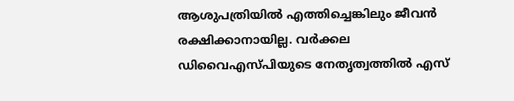ആശുപത്രിയിൽ എത്തിച്ചെങ്കിലും ജീവൻ രക്ഷിക്കാനായില്ല. വർക്കല ഡിവൈഎസ്പിയുടെ നേതൃത്വത്തിൽ എസ്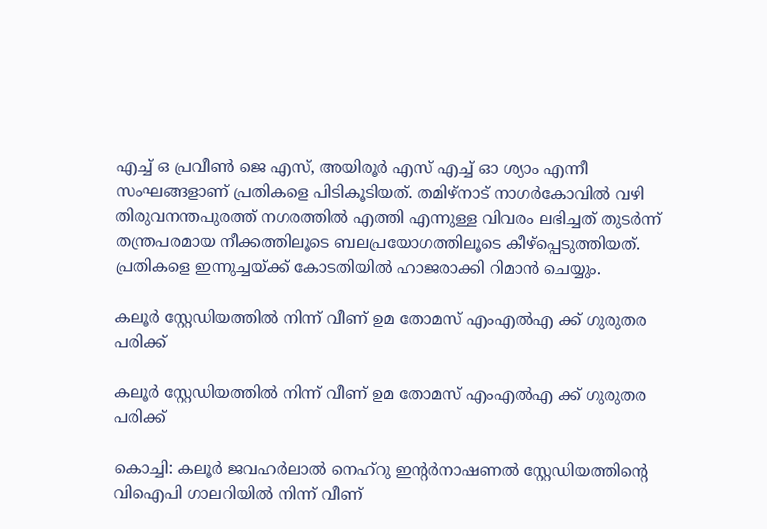എച്ച് ഒ പ്രവീൺ ജെ എസ്, അയിരൂർ എസ് എച്ച് ഓ ശ്യാം എന്നീ സംഘങ്ങളാണ് പ്രതികളെ പിടികൂടിയത്. തമിഴ്നാട് നാഗർകോവിൽ വഴി തിരുവനന്തപുരത്ത് നഗരത്തിൽ എത്തി എന്നുള്ള വിവരം ലഭിച്ചത് തുടർന്ന് തന്ത്രപരമായ നീക്കത്തിലൂടെ ബലപ്രയോഗത്തിലൂടെ കീഴ്പ്പെടുത്തിയത്.
പ്രതികളെ ഇന്നുച്ചയ്ക്ക് കോടതിയിൽ ഹാജരാക്കി റിമാൻ ചെയ്യും.

കലൂർ സ്റ്റേഡിയത്തിൽ നിന്ന് വീണ് ഉമ തോമസ് എംഎൽഎ ക്ക് ഗുരുതര പരിക്ക്

കലൂർ സ്റ്റേഡിയത്തിൽ നിന്ന് വീണ് ഉമ തോമസ് എംഎൽഎ ക്ക് ഗുരുതര പരിക്ക്

കൊച്ചി: കലൂർ ജവഹർലാൽ നെഹ്റു ഇൻ്റർനാഷണൽ സ്റ്റേഡിയത്തിൻ്റെ വിഐപി ഗാലറിയിൽ നിന്ന് വീണ്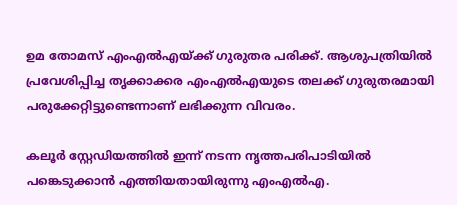ഉമ തോമസ് എംഎൽഎയ്ക്ക് ഗുരുതര പരിക്ക്. ആശുപത്രിയിൽ പ്രവേശിപ്പിച്ച തൃക്കാക്കര എംഎൽഎയുടെ തലക്ക് ഗുരുതരമായി പരുക്കേറ്റിട്ടുണ്ടെന്നാണ് ലഭിക്കുന്ന വിവരം.

കലൂർ സ്റ്റേഡിയത്തിൽ ഇന്ന് നടന്ന നൃത്തപരിപാടിയിൽ പങ്കെടുക്കാൻ എത്തിയതായിരുന്നു എംഎൽഎ.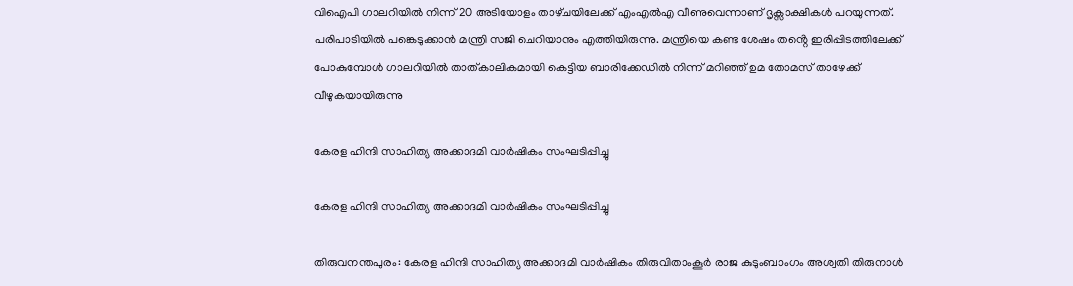വിഐപി ഗാലറിയിൽ നിന്ന് 20 അടിയോളം താഴ്‌ചയിലേക്ക് എംഎൽഎ വീണുവെന്നാണ് ദൃക്സാക്ഷികൾ പറയുന്നത്. പരിപാടിയിൽ പങ്കെടുക്കാൻ മന്ത്രി സജി ചെറിയാനും എത്തിയിരുന്നു. മന്ത്രിയെ കണ്ട ശേഷം തൻ്റെ ഇരിപ്പിടത്തിലേക്ക് പോകുമ്പോൾ ഗാലറിയിൽ താത്കാലികമായി കെട്ടിയ ബാരിക്കേഡിൽ നിന്ന് മറിഞ്ഞ് ഉമ തോമസ് താഴേക്ക് വീഴുകയായിരുന്നു

കേരള ഹിന്ദി സാഹിത്യ അക്കാദമി വാർഷികം സംഘടിപ്പിച്ചു

കേരള ഹിന്ദി സാഹിത്യ അക്കാദമി വാർഷികം സംഘടിപ്പിച്ചു

തിരുവനന്തപുരം: കേരള ഹിന്ദി സാഹിത്യ അക്കാദമി വാർഷികം തിരുവിതാംകൂർ രാജ കുടുംബാംഗം അശ്വതി തിരുനാൾ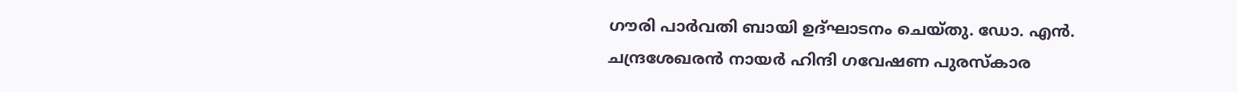ഗൗരി പാർവതി ബായി ഉദ്ഘാടനം ചെയ്തു. ഡോ. എൻ. ചന്ദ്രശേഖരൻ നായർ ഹിന്ദി ഗവേഷണ പുരസ്ക‌ാര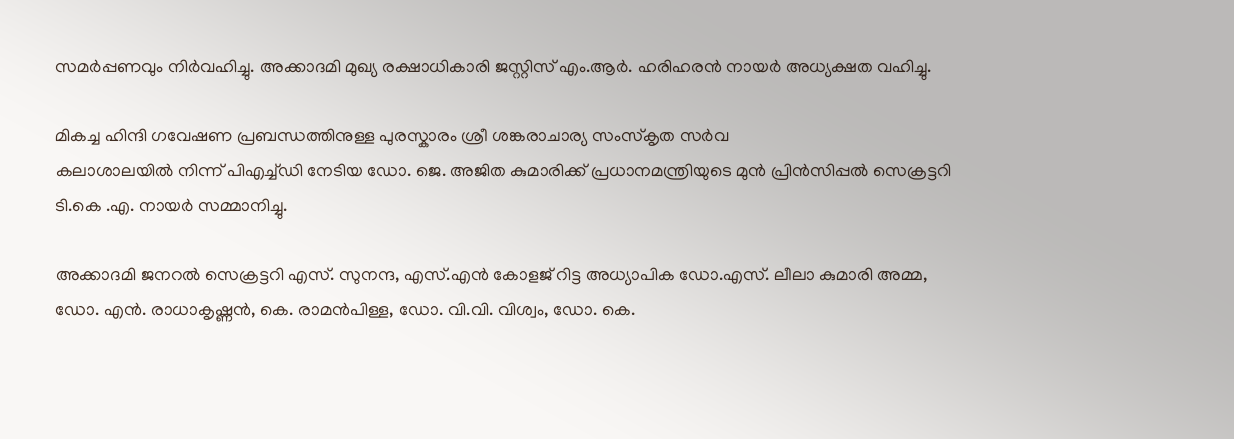സമർപ്പണവും നിർവഹിച്ചു. അക്കാദമി മുഖ്യ രക്ഷാധികാരി ജസ്റ്റിസ് എം.ആർ. ഹരിഹരൻ നായർ അധ്യക്ഷത വഹിച്ചു.

മികച്ച ഹിന്ദി ഗവേഷണ പ്രബന്ധത്തിനുള്ള പുരസ്കാരം ശ്രീ ശങ്കരാചാര്യ സംസ്കൃത സർവ
കലാശാലയിൽ നിന്ന് പിഎച്ച്‌ഡി നേടിയ ഡോ. ജെ. അജിത കുമാരിക്ക് പ്രധാനമന്ത്രിയുടെ മുൻ പ്രിൻസിപ്പൽ സെക്രട്ടറി ടി.കെ .എ. നായർ സമ്മാനിച്ചു.

അക്കാദമി ജനറൽ സെക്രട്ടറി എസ്. സുനന്ദ, എസ്.എൻ കോളജ് റിട്ട അധ്യാപിക ഡോ.എസ്. ലീലാ കുമാരി അമ്മ, ഡോ. എൻ. രാധാകൃഷ്ണൻ, കെ. രാമൻപിള്ള, ഡോ. വി.വി. വിശ്വം, ഡോ. കെ.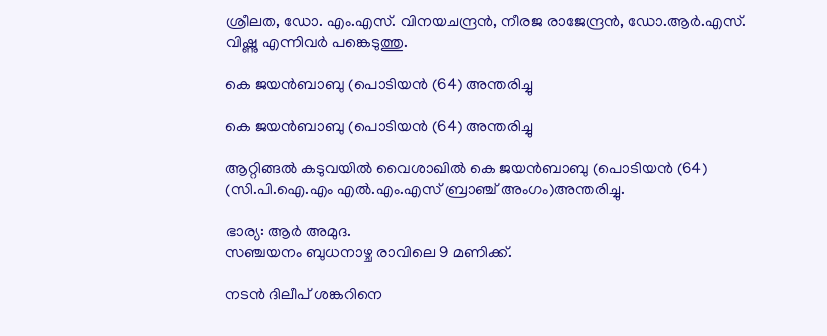ശ്രീലത, ഡോ. എം.എസ്. വിനയചന്ദ്രൻ, നീരജ രാജേന്ദ്രൻ, ഡോ.ആർ.എസ്. വിഷ്ണു എന്നിവർ പങ്കെടുത്തു.

കെ ജയൻബാബു (പൊടിയൻ (64) അന്തരിച്ചു

കെ ജയൻബാബു (പൊടിയൻ (64) അന്തരിച്ചു

ആറ്റിങ്ങൽ കടുവയിൽ വൈശാഖിൽ കെ ജയൻബാബു (പൊടിയൻ (64) (സി.പി.ഐ.എം എൽ.എം.എസ് ബ്രാഞ്ച് അംഗം)അന്തരിച്ചു.

ഭാര്യ: ആർ അമുദ.
സഞ്ചയനം ബുധനാഴ്ച രാവിലെ 9 മണിക്ക്.

നടൻ ദിലീപ് ശങ്കറിനെ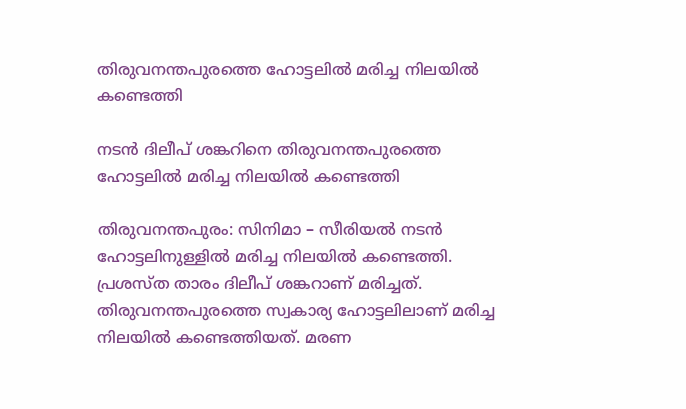തിരുവനന്തപുരത്തെ ഹോട്ടലിൽ മരിച്ച നിലയിൽ കണ്ടെത്തി

നടൻ ദിലീപ് ശങ്കറിനെ തിരുവനന്തപുരത്തെ ഹോട്ടലിൽ മരിച്ച നിലയിൽ കണ്ടെത്തി

തിരുവനന്തപുരം: സിനിമാ – സീരിയൽ നടൻ ഹോട്ടലിനുള്ളിൽ മരിച്ച നിലയിൽ കണ്ടെത്തി. പ്രശസ്ത താരം ദിലീപ് ശങ്കറാണ് മരിച്ചത്. തിരുവനന്തപുരത്തെ സ്വകാര്യ ഹോട്ടലിലാണ് മരിച്ച നിലയിൽ കണ്ടെത്തിയത്. മരണ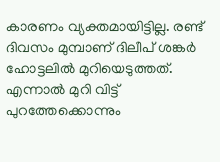കാരണം വ്യക്തമായിട്ടില്ല. രണ്ട് ദിവസം മുമ്പാണ് ദിലീപ് ശങ്കർ ഹോട്ടലിൽ മുറിയെടുത്തത്. എന്നാൽ മുറി വിട്ട് പുറത്തേക്കൊന്നും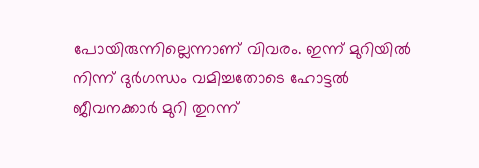പോയിരുന്നില്ലെന്നാണ് വിവരം. ഇന്ന് മുറിയിൽ നിന്ന് ദുർഗന്ധം വമിച്ചതോടെ ഹോട്ടൽ ജീവനക്കാർ മുറി തുറന്ന്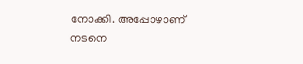നോക്കി. അപ്പോഴാണ് നടനെ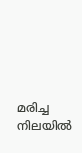മരിച്ച നിലയിൽ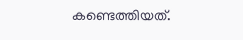കണ്ടെത്തിയത്.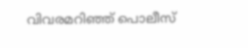വിവരമറിഞ്ഞ് പൊലീസ്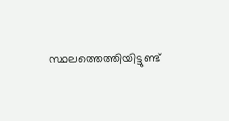സ്ഥലത്തെത്തിയിട്ടുണ്ട്